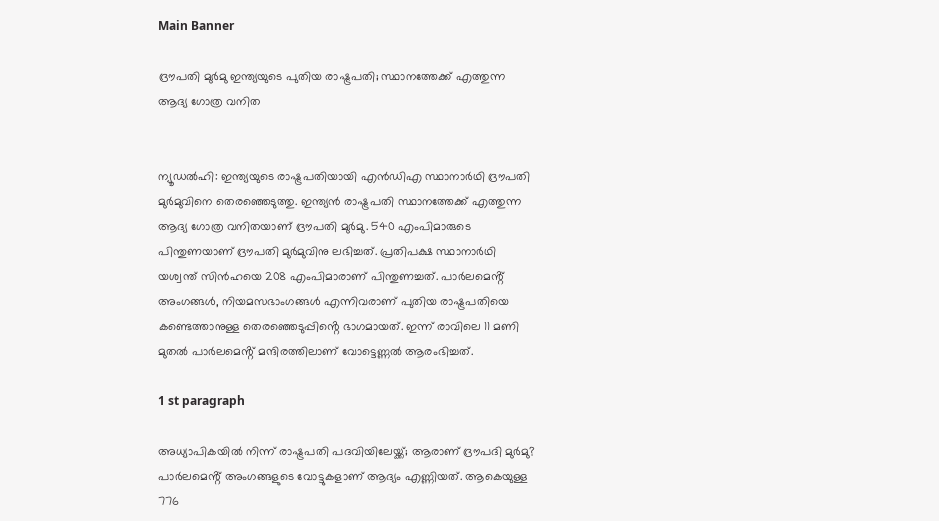Main Banner

ദ്രൗപതി മുർമു ഇന്ത്യയുടെ പുതിയ രാഷ്ട്രപതി; സ്ഥാനത്തേക്ക് എത്തുന്ന ആദ്യ ഗോത്ര വനിത


ന്യൂഡൽഹി: ഇന്ത്യയുടെ രാഷ്ട്രപതിയായി എൻഡിഎ സ്ഥാനാർഥി ദ്രൗപതി മുർമുവിനെ തെരഞ്ഞെടുത്തു. ഇന്ത്യൻ രാഷ്ട്രപതി സ്ഥാനത്തേക്ക് എത്തുന്ന ആദ്യ ഗോത്ര വനിതയാണ് ദ്രൗപതി മുർമു. 540 എംപിമാരുടെ പിന്തുണയാണ് ദ്രൗപതി മുർമുവിനു ലഭിച്ചത്. പ്രതിപക്ഷ സ്ഥാനാർഥി യശ്വന്ത് സിൻഹയെ 208 എംപിമാരാണ് പിന്തുണച്ചത്. പാർലമെൻ്റ് അംഗങ്ങൾ, നിയമസഭാംഗങ്ങൾ എന്നിവരാണ് പുതിയ രാഷ്ട്രപതിയെ കണ്ടെത്താനുള്ള തെരഞ്ഞെടുപ്പിൻ്റെ ഭാഗമായത്. ഇന്ന് രാവിലെ 11 മണി മുതൽ പാർലമെൻ്റ് മന്ദിരത്തിലാണ് വോട്ടെണ്ണൽ ആരംഭിച്ചത്.

1 st paragraph

അധ്യാപികയില്‍ നിന്ന് രാഷ്ട്രപതി പദവിയിലേയ്ക്ക്; ആരാണ് ദ്രൗപദി മുര്‍മു?
പാർലമെൻ്റ് അംഗങ്ങളുടെ വോട്ടുകളാണ് ആദ്യം എണ്ണിയത്. ആകെയുള്ള 776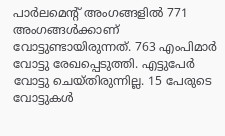പാർലമെൻ്റ് അംഗങ്ങളിൽ 771 അംഗങ്ങൾക്കാണ് വോട്ടുണ്ടായിരുന്നത്. 763 എംപിമാർ വോട്ടു രേഖപ്പെടുത്തി. എട്ടുപേർ വോട്ടു ചെയ്തിരുന്നില്ല. 15 പേരുടെ വോട്ടുകൾ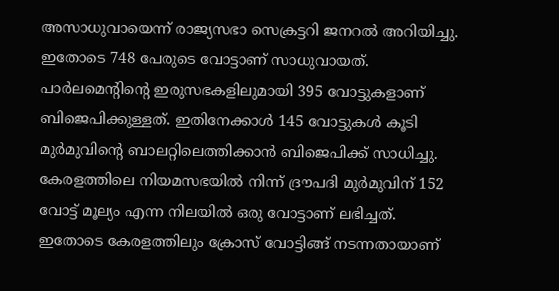അസാധുവായെന്ന് രാജ്യസഭാ സെക്രട്ടറി ജനറൽ അറിയിച്ചു. ഇതോടെ 748 പേരുടെ വോട്ടാണ് സാധുവായത്. പാർലമെൻ്റിൻ്റെ ഇരുസഭകളിലുമായി 395 വോട്ടുകളാണ് ബിജെപിക്കുള്ളത്. ഇതിനേക്കാൾ 145 വോട്ടുകൾ കൂടി മുർമുവിൻ്റെ ബാലറ്റിലെത്തിക്കാൻ ബിജെപിക്ക് സാധിച്ചു. കേരളത്തിലെ നിയമസഭയിൽ നിന്ന് ദ്രൗപദി മുർമുവിന് 152 വോട്ട് മൂല്യം എന്ന നിലയിൽ ഒരു വോട്ടാണ് ലഭിച്ചത്. ഇതോടെ കേരളത്തിലും ക്രോസ് വോട്ടിങ്ങ് നടന്നതായാണ്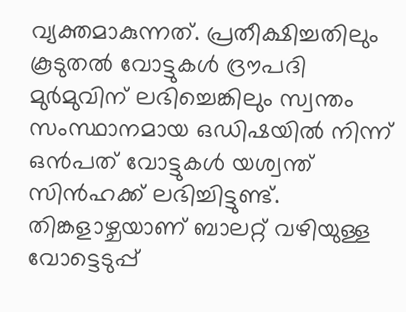വ്യക്തമാകുന്നത്. പ്രതീക്ഷിച്ചതിലും കൂടുതൽ വോട്ടുകൾ ദ്രൗപദി മുർമുവിന് ലഭിച്ചെങ്കിലും സ്വന്തം സംസ്ഥാനമായ ഒഡിഷയിൽ നിന്ന് ഒൻപത് വോട്ടുകൾ യശ്വന്ത് സിൻഹക്ക് ലഭിച്ചിട്ടുണ്ട്. തിങ്കളാഴ്ചയാണ് ബാലറ്റ് വഴിയുള്ള വോട്ടെടുപ്പ്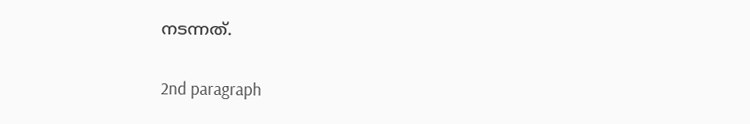നടന്നത്.

2nd paragraph